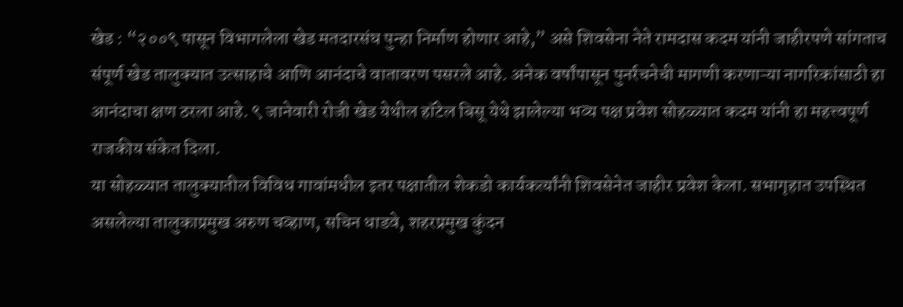खेड : “२००९ पासून विभागलेला खेड मतदारसंघ पुन्हा निर्माण होणार आहे,” असे शिवसेना नेते रामदास कदम यांनी जाहीरपणे सांगताच संपूर्ण खेड तालुक्यात उत्साहाचे आणि आनंदाचे वातावरण पसरले आहे. अनेक वर्षांपासून पुनर्रचनेची मागणी करणाऱ्या नागरिकांसाठी हा आनंदाचा क्षण ठरला आहे. ९ जानेवारी रोजी खेड येथील हॉटेल बिसू येथे झालेल्या भव्य पक्ष प्रवेश सोहळ्यात कदम यांनी हा महत्त्वपूर्ण राजकीय संकेत दिला.
या सोहळ्यात तालुक्यातील विविध गावांमधील इतर पक्षातील शेकडो कार्यकर्त्यांनी शिवसेनेत जाहीर प्रवेश केला. सभागृहात उपस्थित असलेल्या तालुकाप्रमुख अरुण चव्हाण, सचिन धाडवे, शहरप्रमुख कुंदन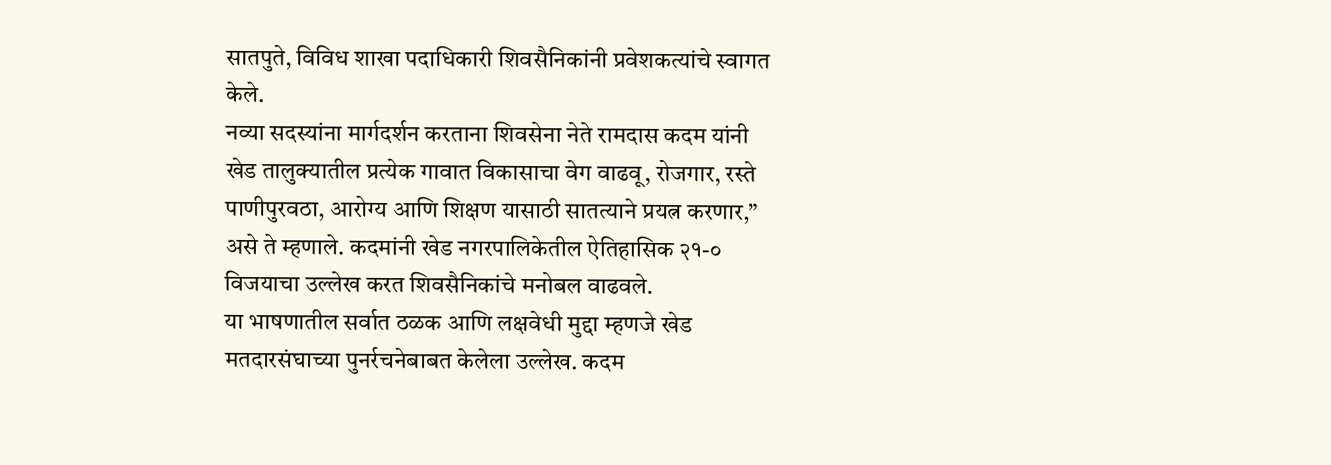सातपुते, विविध शाखा पदाधिकारी शिवसैनिकांनी प्रवेशकत्यांचे स्वागत केले.
नव्या सदस्यांना मार्गदर्शन करताना शिवसेना नेते रामदास कदम यांनी खेड तालुक्यातील प्रत्येक गावात विकासाचा वेग वाढवू, रोजगार, रस्ते पाणीपुरवठा, आरोग्य आणि शिक्षण यासाठी सातत्याने प्रयत्न करणार,” असे ते म्हणाले. कदमांनी खेड नगरपालिकेतील ऐतिहासिक २१-० विजयाचा उल्लेख करत शिवसैनिकांचे मनोबल वाढवले.
या भाषणातील सर्वात ठळक आणि लक्षवेधी मुद्दा म्हणजे खेड मतदारसंघाच्या पुनर्रचनेबाबत केलेला उल्लेख. कदम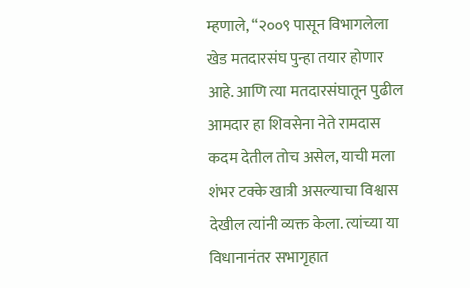म्हणाले, “२००९ पासून विभागलेला खेड मतदारसंघ पुन्हा तयार होणार आहे. आणि त्या मतदारसंघातून पुढील आमदार हा शिवसेना नेते रामदास कदम देतील तोच असेल, याची मला शंभर टक्के खात्री असल्याचा विश्वास देखील त्यांनी व्यक्त केला. त्यांच्या या विधानानंतर सभागृहात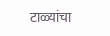टाळ्यांचा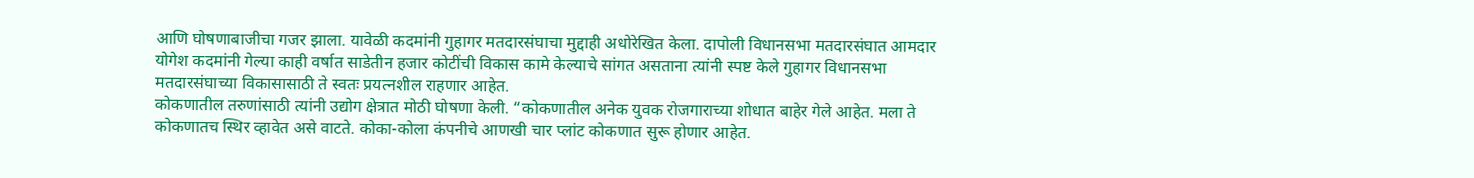आणि घोषणाबाजीचा गजर झाला. यावेळी कदमांनी गुहागर मतदारसंघाचा मुद्दाही अधोरेखित केला. दापोली विधानसभा मतदारसंघात आमदार योगेश कदमांनी गेल्या काही वर्षात साडेतीन हजार कोटींची विकास कामे केल्याचे सांगत असताना त्यांनी स्पष्ट केले गुहागर विधानसभा मतदारसंघाच्या विकासासाठी ते स्वतः प्रयत्नशील राहणार आहेत.
कोकणातील तरुणांसाठी त्यांनी उद्योग क्षेत्रात मोठी घोषणा केली. “कोकणातील अनेक युवक रोजगाराच्या शोधात बाहेर गेले आहेत. मला ते कोकणातच स्थिर व्हावेत असे वाटते. कोका-कोला कंपनीचे आणखी चार प्लांट कोकणात सुरू होणार आहेत.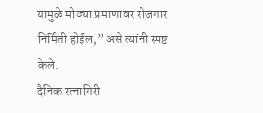यामुळे मोठ्या प्रमाणावर रोजगार निर्मिती होईल,” असे त्यांनी स्पष्ट केले.
दैनिक रत्नागिरी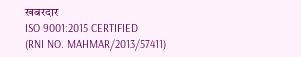खबरदार
ISO 9001:2015 CERTIFIED
(RNI NO. MAHMAR/2013/57411)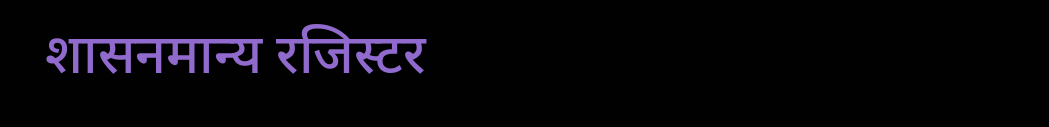शासनमान्य रजिस्टर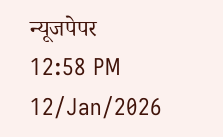न्यूजपेपर
12:58 PM 12/Jan/2026